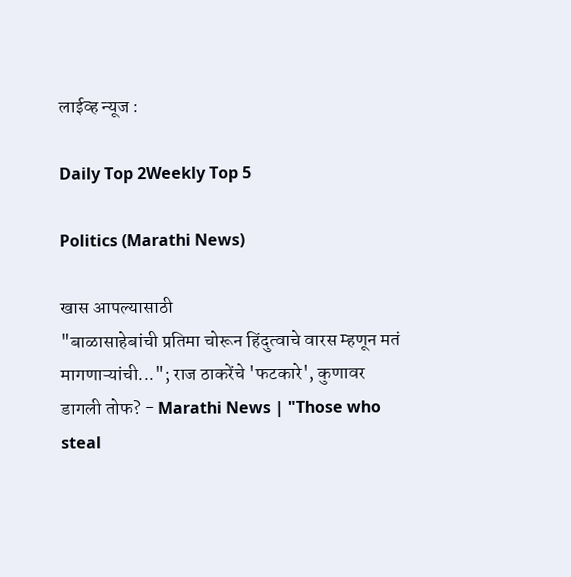लाईव्ह न्यूज :

Daily Top 2Weekly Top 5

Politics (Marathi News)

खास आपल्यासाठी
"बाळासाहेबांची प्रतिमा चोरून हिंदुत्वाचे वारस म्हणून मतं मागणाऱ्यांची..."; राज ठाकरेंचे 'फटकारे', कुणावर डागली तोफ? - Marathi News | "Those who steal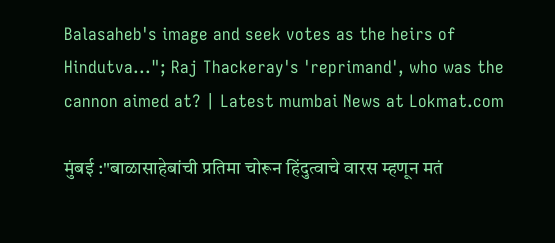Balasaheb's image and seek votes as the heirs of Hindutva..."; Raj Thackeray's 'reprimand', who was the cannon aimed at? | Latest mumbai News at Lokmat.com

मुंबई :"बाळासाहेबांची प्रतिमा चोरून हिंदुत्वाचे वारस म्हणून मतं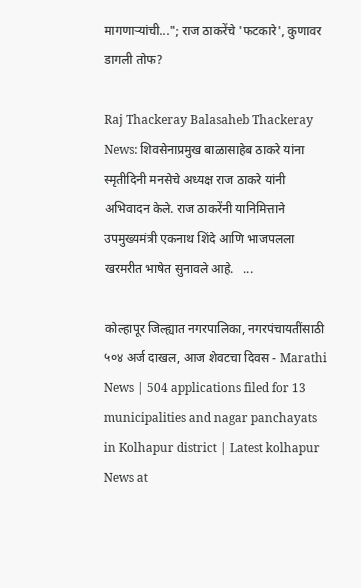मागणाऱ्यांची..."; राज ठाकरेंचे 'फटकारे', कुणावर डागली तोफ?

Raj Thackeray Balasaheb Thackeray News: शिवसेनाप्रमुख बाळासाहेब ठाकरे यांना स्मृतीदिनी मनसेचे अध्यक्ष राज ठाकरे यांनी अभिवादन केले. राज ठाकरेंनी यानिमित्ताने उपमुख्यमंत्री एकनाथ शिंदे आणि भाजपलला खरमरीत भाषेत सुनावले आहे.   ...

कोल्हापूर जिल्ह्यात नगरपालिका, नगरपंचायतींसाठी ५०४ अर्ज दाखल, आज शेवटचा दिवस - Marathi News | 504 applications filed for 13 municipalities and nagar panchayats in Kolhapur district | Latest kolhapur News at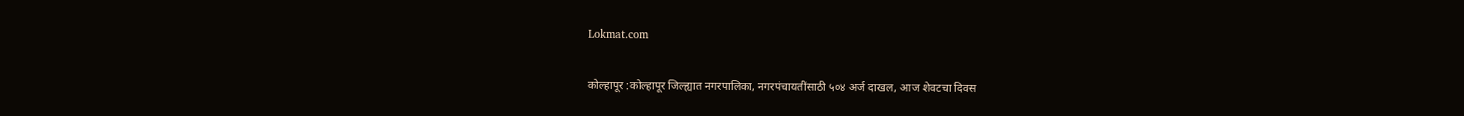Lokmat.com

कोल्हापूर :कोल्हापूर जिल्ह्यात नगरपालिका, नगरपंचायतींसाठी ५०४ अर्ज दाखल, आज शेवटचा दिवस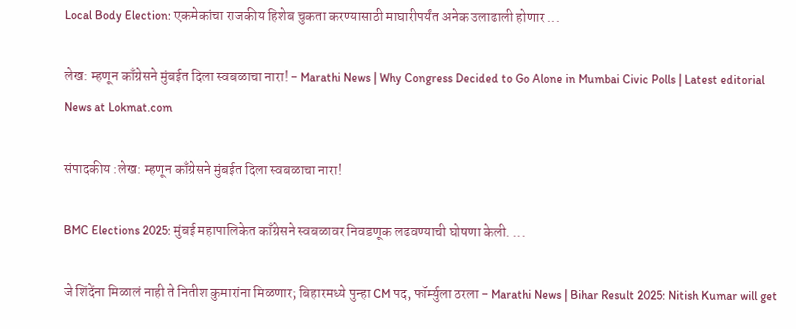Local Body Election: एकमेकांचा राजकीय हिशेब चुकता करण्यासाठी माघारीपर्यंत अनेक उलाढाली होणार ...

लेख: म्हणून काँग्रेसने मुंबईत दिला स्वबळाचा नारा! - Marathi News | Why Congress Decided to Go Alone in Mumbai Civic Polls | Latest editorial News at Lokmat.com

संपादकीय :लेख: म्हणून काँग्रेसने मुंबईत दिला स्वबळाचा नारा!

BMC Elections 2025: मुंबई महापालिकेत काँग्रेसने स्वबळावर निवडणूक लढवण्याची घोषणा केली. ...

जे शिंदेंना मिळालं नाही ते नितीश कुमारांना मिळणार; बिहारमध्ये पुन्हा CM पद, फॉर्म्युला ठरला - Marathi News | Bihar Result 2025: Nitish Kumar will get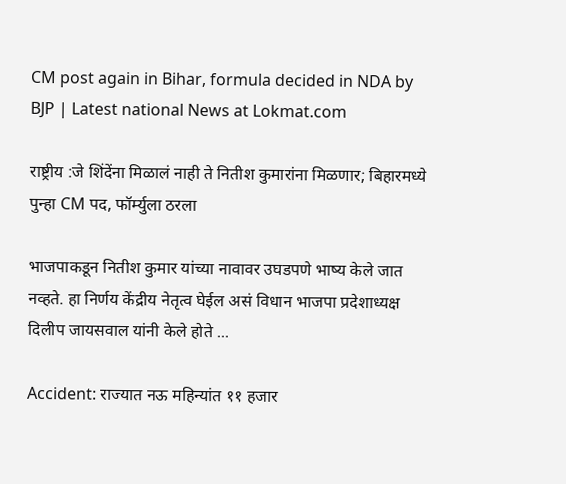CM post again in Bihar, formula decided in NDA by BJP | Latest national News at Lokmat.com

राष्ट्रीय :जे शिंदेंना मिळालं नाही ते नितीश कुमारांना मिळणार; बिहारमध्ये पुन्हा CM पद, फॉर्म्युला ठरला

भाजपाकडून नितीश कुमार यांच्या नावावर उघडपणे भाष्य केले जात नव्हते. हा निर्णय केंद्रीय नेतृत्व घेईल असं विधान भाजपा प्रदेशाध्यक्ष दिलीप जायसवाल यांनी केले होते ...

Accident: राज्यात नऊ महिन्यांत ११ हजार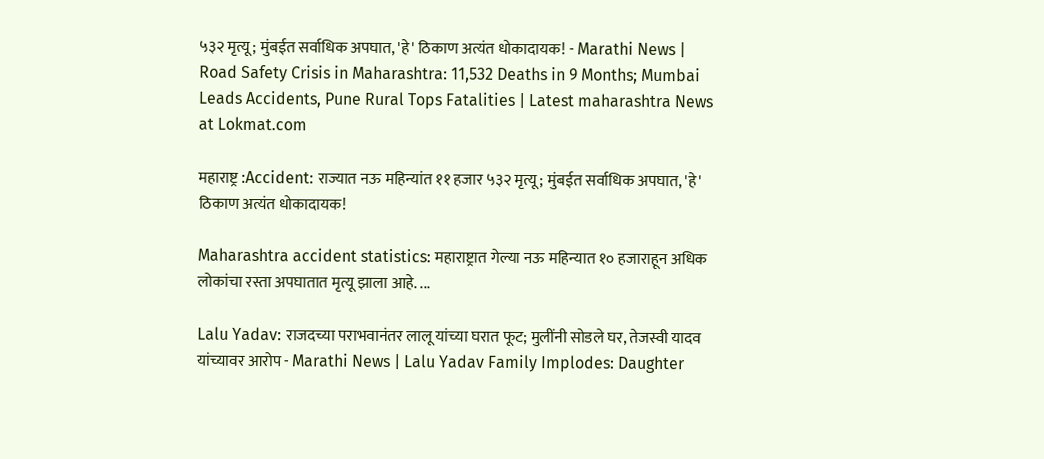५३२ मृत्यू; मुंबईत सर्वाधिक अपघात, 'हे' ठिकाण अत्यंत धोकादायक! - Marathi News | Road Safety Crisis in Maharashtra: 11,532 Deaths in 9 Months; Mumbai Leads Accidents, Pune Rural Tops Fatalities | Latest maharashtra News at Lokmat.com

महाराष्ट्र :Accident: राज्यात नऊ महिन्यांत ११ हजार ५३२ मृत्यू; मुंबईत सर्वाधिक अपघात, 'हे' ठिकाण अत्यंत धोकादायक!

Maharashtra accident statistics: महाराष्ट्रात गेल्या नऊ महिन्यात १० हजाराहून अधिक लोकांचा रस्ता अपघातात मृत्यू झाला आहे. ...

Lalu Yadav: राजदच्या पराभवानंतर लालू यांच्या घरात फूट; मुलींनी सोडले घर, तेजस्वी यादव यांच्यावर आरोप - Marathi News | Lalu Yadav Family Implodes: Daughter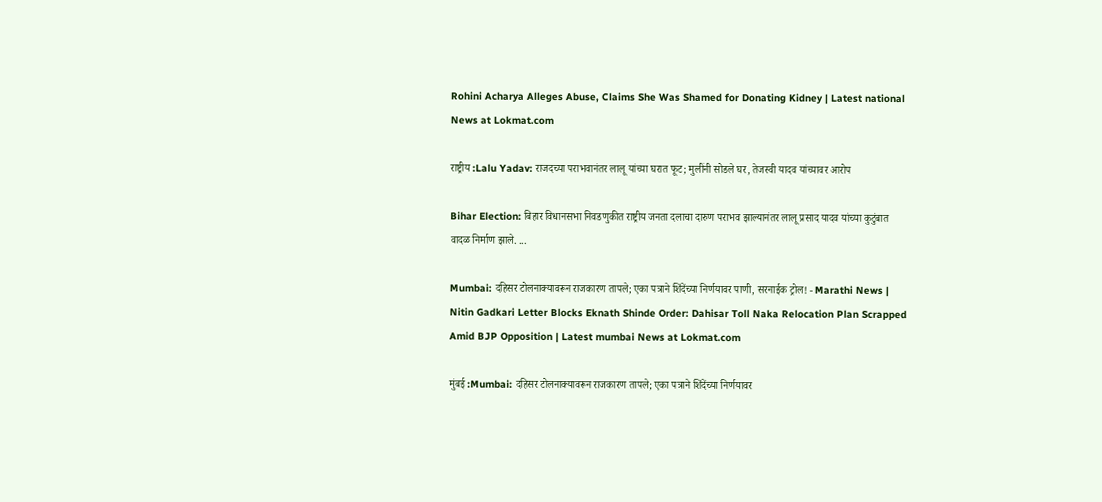Rohini Acharya Alleges Abuse, Claims She Was Shamed for Donating Kidney | Latest national News at Lokmat.com

राष्ट्रीय :Lalu Yadav: राजदच्या पराभवानंतर लालू यांच्या घरात फूट; मुलींनी सोडले घर, तेजस्वी यादव यांच्यावर आरोप

Bihar Election: बिहार विधानसभा निवडणुकीत राष्ट्रीय जनता दलाचा दारुण पराभव झाल्यानंतर लालू प्रसाद यादव यांच्या कुटुंबात वादळ निर्माण झाले. ...

Mumbai: दहिसर टोलनाक्यावरून राजकारण तापले; एका पत्राने शिंदेंच्या निर्णयावर पाणी, सरनाईक ट्रोल! - Marathi News | Nitin Gadkari Letter Blocks Eknath Shinde Order: Dahisar Toll Naka Relocation Plan Scrapped Amid BJP Opposition | Latest mumbai News at Lokmat.com

मुंबई :Mumbai: दहिसर टोलनाक्यावरून राजकारण तापले; एका पत्राने शिंदेंच्या निर्णयावर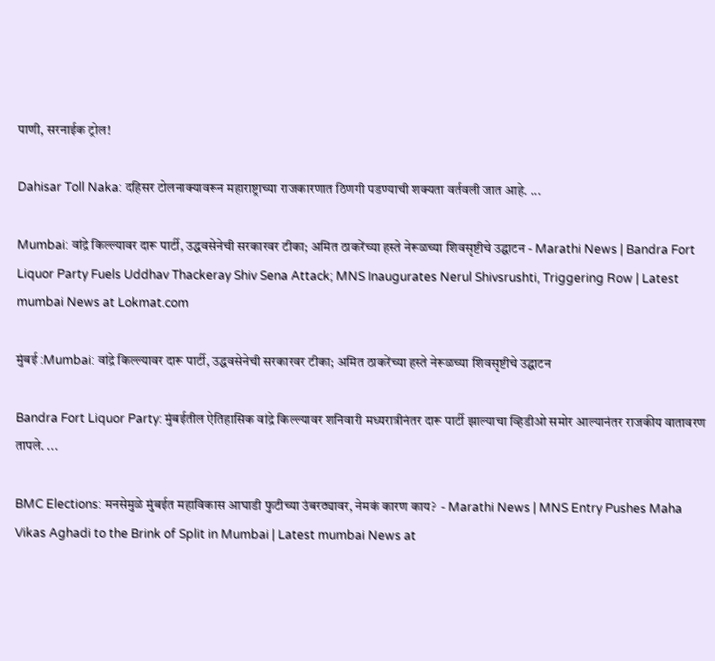पाणी, सरनाईक ट्रोल!

Dahisar Toll Naka: दहिसर टोलनाक्यावरून महाराष्ट्राच्या राजकारणात ठिणगी पडण्याची शक्यता वर्तवली जात आहे. ...

Mumbai: वांद्रे किल्ल्यावर दारू पार्टी, उद्धवसेनेची सरकारवर टीका; अमित ठाकरेंच्या हस्ते नेरूळच्या शिवसृष्टीचे उद्घाटन - Marathi News | Bandra Fort Liquor Party Fuels Uddhav Thackeray Shiv Sena Attack; MNS Inaugurates Nerul Shivsrushti, Triggering Row | Latest mumbai News at Lokmat.com

मुंबई :Mumbai: वांद्रे किल्ल्यावर दारू पार्टी, उद्धवसेनेची सरकारवर टीका; अमित ठाकरेंच्या हस्ते नेरूळच्या शिवसृष्टीचे उद्घाटन

Bandra Fort Liquor Party: मुंबईतील ऐतिहासिक वांद्रे किल्ल्यावर शनिवारी मध्यरात्रीनंतर दारू पार्टी झाल्याचा व्हिडीओ समोर आल्यानंतर राजकीय वातावरण तापले. ...

BMC Elections: मनसेमुळे मुंबईत महाविकास आघाडी फुटीच्या उंबरठ्यावर, नेमकं कारण काय?  - Marathi News | MNS Entry Pushes Maha Vikas Aghadi to the Brink of Split in Mumbai | Latest mumbai News at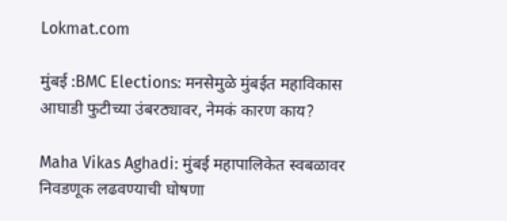Lokmat.com

मुंबई :BMC Elections: मनसेमुळे मुंबईत महाविकास आघाडी फुटीच्या उंबरठ्यावर, नेमकं कारण काय?

Maha Vikas Aghadi: मुंबई महापालिकेत स्वबळावर निवडणूक लढवण्याची घोषणा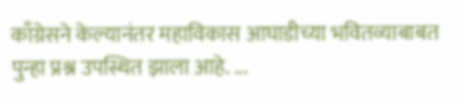काँग्रेसने केल्यानंतर महाविकास आघाडीच्या भवितव्याबाबत पुन्हा प्रश्न उपस्थित झाला आहे. ...